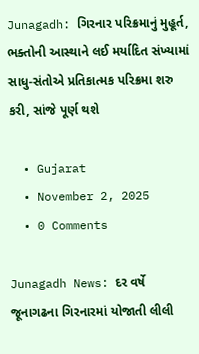Junagadh: ગિરનાર પરિક્રમાનું મુહૂર્ત, ભક્તોની આસ્થાને લઈ મર્યાદિત સંખ્યામાં સાધુ-સંતોએ પ્રતિકાત્મક પરિક્રમા શરુ કરી, સાંજે પૂર્ણ થશે

  • Gujarat
  • November 2, 2025
  • 0 Comments

Junagadh News: દર વર્ષે જૂનાગઢના ગિરનારમાં યોજાતી લીલી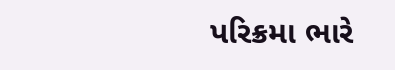પરિક્રમા ભારે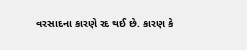વરસાદના કારણે રદ થઈ છે. કારણ કે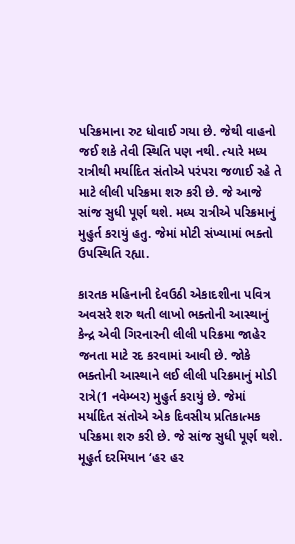પરિક્રમાના રુટ ધોવાઈ ગયા છે. જેથી વાહનો જઈ શકે તેવી સ્થિતિ પણ નથી. ત્યારે મધ્ય રાત્રીથી મર્યાદિત સંતોએ પરંપરા જળાઈ રહે તે માટે લીલી પરિક્રમા શરુ કરી છે. જે આજે સાંજ સુધી પૂર્ણ થશે. મધ્ય રાત્રીએ પરિક્રમાનું મુહુર્ત કરાયું હતુ. જેમાં મોટી સંખ્યામાં ભક્તો  ઉપસ્થિતિ રહ્યા.

કારતક મહિનાની દેવઉઠી એકાદશીના પવિત્ર અવસરે શરુ થતી લાખો ભક્તોની આસ્થાનું કેન્દ્ર એવી ગિરનારની લીલી પરિક્રમા જાહેર જનતા માટે રદ કરવામાં આવી છે. જોકે ભક્તોની આસ્થાને લઈ લીલી પરિક્રમાનું મોડી રાત્રે(1 નવેમ્બર) મુહુર્ત કરાયું છે. જેમાં મર્યાદિત સંતોએ એક દિવસીય પ્રતિકાત્મક પરિક્રમા શરુ કરી છે. જે સાંજ સુધી પૂર્ણ થશે. મૂહુર્ત દરમિયાન ‘હર હર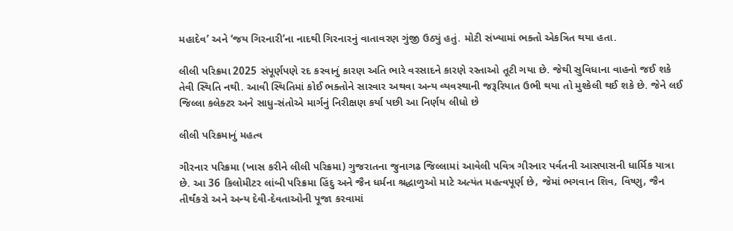મહાદેવ’ અને ‘જય ગિરનારી’ના નાદથી ગિરનારનું વાતાવરણ ગુંજી ઉઠ્યું હતું. મોટી સંખ્યામાં ભક્તો એકત્રિત થયા હતા.

લીલી પરિક્રમા 2025 સંપૂર્ણપણે રદ કરવાનું કારણ અતિ ભારે વરસાદને કારણે રસ્તાઓ તૂટી ગયા છે. જેથી સુવિધાના વાહનો જઈ શકે તેવી સ્થિતિ નથી. આવી સ્થિતિમાં કોઈ ભક્તોને સારવાર અથવા અન્ય વ્યવસ્થાની જરૂરિયાત ઉભી થયા તો મુશ્કેલી થઈ શકે છે. જેને લઈ જિલ્લા કલેક્ટર અને સાધુ-સંતોએ માર્ગનું નિરીક્ષણ કર્યા પછી આ નિર્ણય લીધો છે

લીલી પરિક્રમાનું મહત્વ

ગીરનાર પરિક્રમા (ખાસ કરીને લીલી પરિક્રમા) ગુજરાતના જુનાગઢ જિલ્લામાં આવેલી પવિત્ર ગીરનાર પર્વતની આસપાસની ધાર્મિક યાત્રા છે. આ 36 કિલોમીટર લાંબી પરિક્રમા હિંદુ અને જૈન ધર્મના શ્રદ્ધાળુઓ માટે અત્યંત મહત્વપૂર્ણ છે, જેમાં ભગવાન શિવ, વિષ્ણુ, જૈન તીર્થંકરો અને અન્ય દેવી-દેવતાઓની પૂજા કરવામાં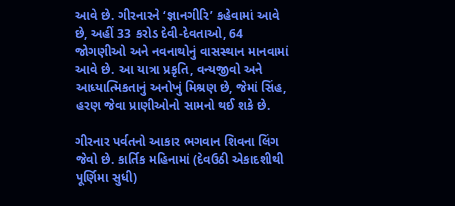આવે છે. ગીરનારને ‘જ્ઞાનગીરિ’ કહેવામાં આવે છે, અહીં 33 કરોડ દેવી-દેવતાઓ, 64 જોગણીઓ અને નવનાથોનું વાસસ્થાન માનવામાં આવે છે. આ યાત્રા પ્રકૃતિ, વન્યજીવો અને આધ્યાત્મિકતાનું અનોખું મિશ્રણ છે, જેમાં સિંહ, હરણ જેવા પ્રાણીઓનો સામનો થઈ શકે છે.

ગીરનાર પર્વતનો આકાર ભગવાન શિવના લિંગ જેવો છે. કાર્તિક મહિનામાં (દેવઉઠી એકાદશીથી પૂર્ણિમા સુધી)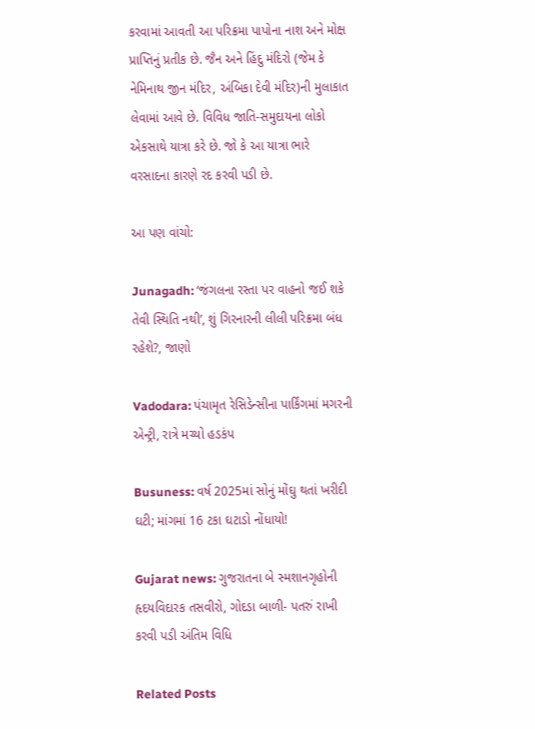કરવામાં આવતી આ પરિક્રમા પાપોના નાશ અને મોક્ષ પ્રાપ્તિનું પ્રતીક છે. જૈન અને હિંદુ મંદિરો (જેમ કે નેમિનાથ જીન મંદિર, અંબિકા દેવી મંદિર)ની મુલાકાત લેવામાં આવે છે. વિવિધ જાતિ-સમુદાયના લોકો એકસાથે યાત્રા કરે છે. જો કે આ યાત્રા ભારે વરસાદના કારણે રદ કરવી પડી છે.

આ પણ વાંચો:

Junagadh: ‘જંગલના રસ્તા પર વાહનો જઈ શકે તેવી સ્થિતિ નથી’, શું ગિરનારની લીલી પરિક્રમા બંધ રહેશે?, જાણો

Vadodara: પંચામૃત રેસિડેન્સીના પાર્કિંગમાં મગરની એન્ટ્રી, રાત્રે મચ્યો હડકંપ

Busuness: વર્ષ 2025માં સોનું મોંઘુ થતાં ખરીદી ઘટી; માંગમાં 16 ટકા ઘટાડો નોંધાયો!

Gujarat news: ગુજરાતના બે સ્મશાનગૃહોની હૃદયવિદારક તસવીરો, ગોદડા બાળી- પતરું રાખી કરવી પડી અંતિમ વિધિ

Related Posts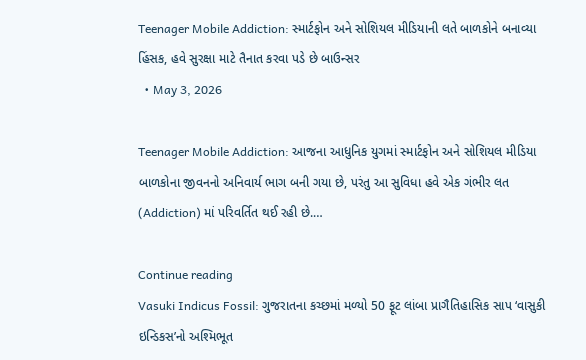Teenager Mobile Addiction: સ્માર્ટફોન અને સોશિયલ મીડિયાની લતે બાળકોને બનાવ્યા હિંસક, હવે સુરક્ષા માટે તૈનાત કરવા પડે છે બાઉન્સર
  • May 3, 2026

Teenager Mobile Addiction: આજના આધુનિક યુગમાં સ્માર્ટફોન અને સોશિયલ મીડિયા બાળકોના જીવનનો અનિવાર્ય ભાગ બની ગયા છે, પરંતુ આ સુવિધા હવે એક ગંભીર લત (Addiction) માં પરિવર્તિત થઈ રહી છે.…

Continue reading
Vasuki Indicus Fossil: ગુજરાતના કચ્છમાં મળ્યો 50 ફૂટ લાંબા પ્રાગૈતિહાસિક સાપ ‘વાસુકી ઇન્ડિકસ’નો અશ્મિભૂત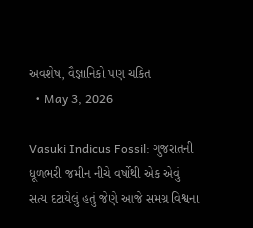અવશેષ, વૈજ્ઞાનિકો પણ ચકિત
  • May 3, 2026

Vasuki Indicus Fossil: ગુજરાતની ધૂળભરી જમીન નીચે વર્ષોથી એક એવું સત્ય દટાયેલું હતું જેણે આજે સમગ્ર વિશ્વના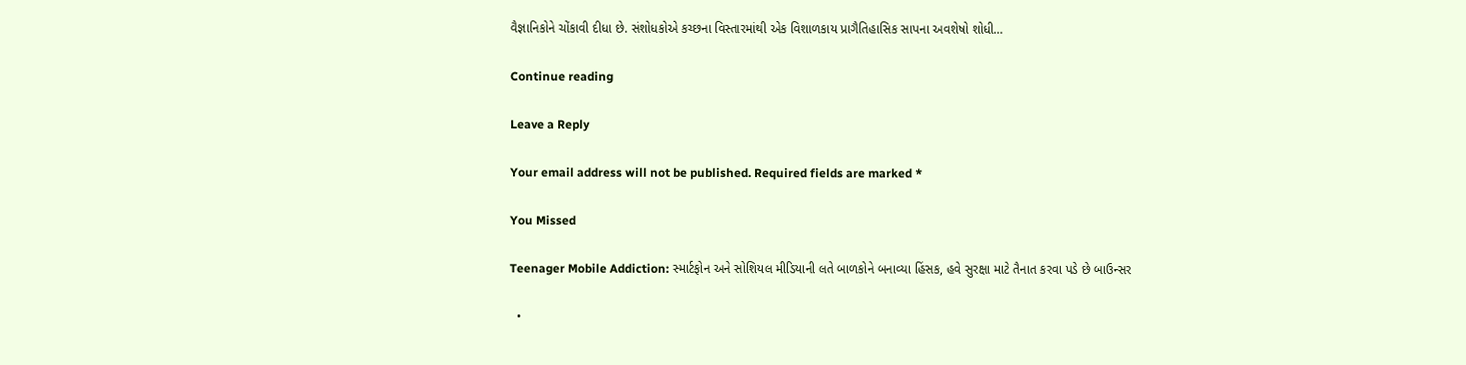વૈજ્ઞાનિકોને ચોંકાવી દીધા છે. સંશોધકોએ કચ્છના વિસ્તારમાંથી એક વિશાળકાય પ્રાગૈતિહાસિક સાપના અવશેષો શોધી…

Continue reading

Leave a Reply

Your email address will not be published. Required fields are marked *

You Missed

Teenager Mobile Addiction: સ્માર્ટફોન અને સોશિયલ મીડિયાની લતે બાળકોને બનાવ્યા હિંસક, હવે સુરક્ષા માટે તૈનાત કરવા પડે છે બાઉન્સર

  •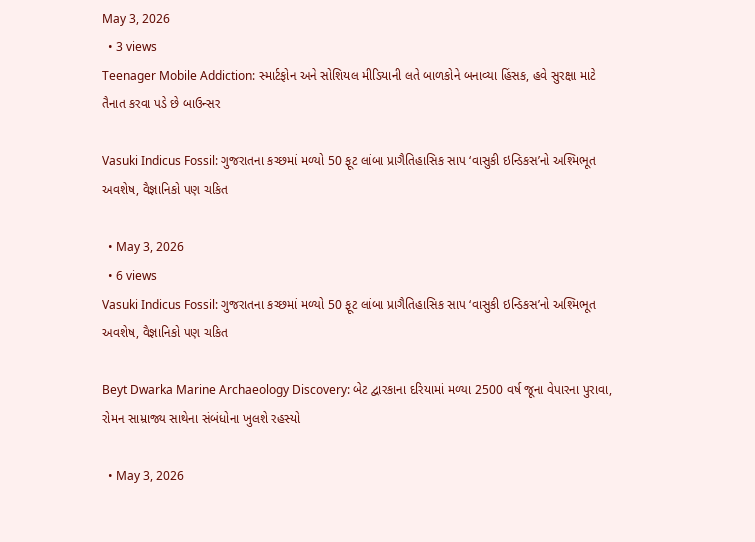May 3, 2026
  • 3 views
Teenager Mobile Addiction: સ્માર્ટફોન અને સોશિયલ મીડિયાની લતે બાળકોને બનાવ્યા હિંસક, હવે સુરક્ષા માટે તૈનાત કરવા પડે છે બાઉન્સર

Vasuki Indicus Fossil: ગુજરાતના કચ્છમાં મળ્યો 50 ફૂટ લાંબા પ્રાગૈતિહાસિક સાપ ‘વાસુકી ઇન્ડિકસ’નો અશ્મિભૂત અવશેષ, વૈજ્ઞાનિકો પણ ચકિત

  • May 3, 2026
  • 6 views
Vasuki Indicus Fossil: ગુજરાતના કચ્છમાં મળ્યો 50 ફૂટ લાંબા પ્રાગૈતિહાસિક સાપ ‘વાસુકી ઇન્ડિકસ’નો અશ્મિભૂત અવશેષ, વૈજ્ઞાનિકો પણ ચકિત

Beyt Dwarka Marine Archaeology Discovery: બેટ દ્વારકાના દરિયામાં મળ્યા 2500 વર્ષ જૂના વેપારના પુરાવા, રોમન સામ્રાજ્ય સાથેના સંબંધોના ખુલશે રહસ્યો

  • May 3, 2026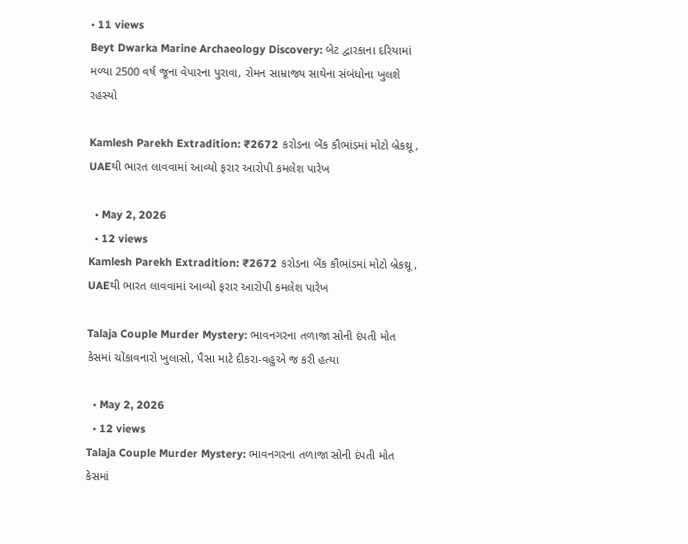• 11 views
Beyt Dwarka Marine Archaeology Discovery: બેટ દ્વારકાના દરિયામાં મળ્યા 2500 વર્ષ જૂના વેપારના પુરાવા, રોમન સામ્રાજ્ય સાથેના સંબંધોના ખુલશે રહસ્યો

Kamlesh Parekh Extradition: ₹2672 કરોડના બેંક કૌભાંડમાં મોટો બ્રેકથ્રૂ, UAEથી ભારત લાવવામાં આવ્યો ફરાર આરોપી કમલેશ પારેખ

  • May 2, 2026
  • 12 views
Kamlesh Parekh Extradition: ₹2672 કરોડના બેંક કૌભાંડમાં મોટો બ્રેકથ્રૂ, UAEથી ભારત લાવવામાં આવ્યો ફરાર આરોપી કમલેશ પારેખ

Talaja Couple Murder Mystery: ભાવનગરના તળાજા સોની દંપતી મોત કેસમાં ચોંકાવનારો ખુલાસો, પૈસા માટે દીકરા-વહુએ જ કરી હત્યા

  • May 2, 2026
  • 12 views
Talaja Couple Murder Mystery: ભાવનગરના તળાજા સોની દંપતી મોત કેસમાં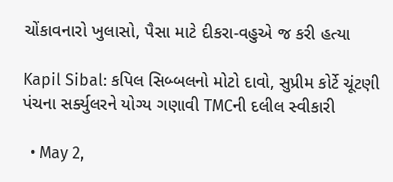ચોંકાવનારો ખુલાસો, પૈસા માટે દીકરા-વહુએ જ કરી હત્યા

Kapil Sibal: કપિલ સિબ્બલનો મોટો દાવો, સુપ્રીમ કોર્ટે ચૂંટણી પંચના સર્ક્યુલરને યોગ્ય ગણાવી TMCની દલીલ સ્વીકારી

  • May 2,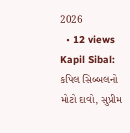2026
  • 12 views
Kapil Sibal: કપિલ સિબ્બલનો મોટો દાવો, સુપ્રીમ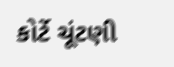કોર્ટે ચૂંટણી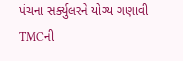પંચના સર્ક્યુલરને યોગ્ય ગણાવી TMCની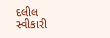દલીલ સ્વીકારી